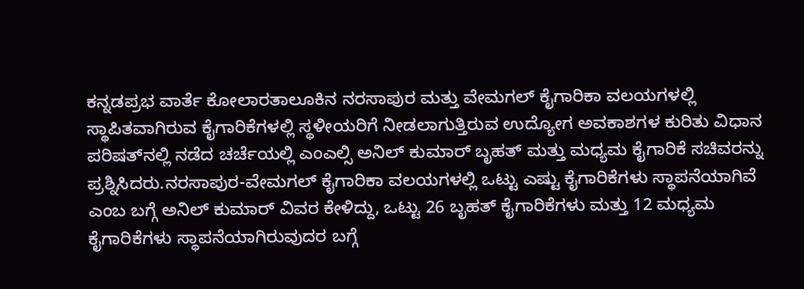ಕನ್ನಡಪ್ರಭ ವಾರ್ತೆ ಕೋಲಾರತಾಲೂಕಿನ ನರಸಾಪುರ ಮತ್ತು ವೇಮಗಲ್ ಕೈಗಾರಿಕಾ ವಲಯಗಳಲ್ಲಿ ಸ್ಥಾಪಿತವಾಗಿರುವ ಕೈಗಾರಿಕೆಗಳಲ್ಲಿ ಸ್ಥಳೀಯರಿಗೆ ನೀಡಲಾಗುತ್ತಿರುವ ಉದ್ಯೋಗ ಅವಕಾಶಗಳ ಕುರಿತು ವಿಧಾನ ಪರಿಷತ್‌ನಲ್ಲಿ ನಡೆದ ಚರ್ಚೆಯಲ್ಲಿ ಎಂಎಲ್ಸಿ ಅನಿಲ್ ಕುಮಾರ್ ಬೃಹತ್ ಮತ್ತು ಮಧ್ಯಮ ಕೈಗಾರಿಕೆ ಸಚಿವರನ್ನು ಪ್ರಶ್ನಿಸಿದರು.ನರಸಾಪುರ-ವೇಮಗಲ್ ಕೈಗಾರಿಕಾ ವಲಯಗಳಲ್ಲಿ ಒಟ್ಟು ಎಷ್ಟು ಕೈಗಾರಿಕೆಗಳು ಸ್ಥಾಪನೆಯಾಗಿವೆ ಎಂಬ ಬಗ್ಗೆ ಅನಿಲ್ ಕುಮಾರ್ ವಿವರ ಕೇಳಿದ್ದು, ಒಟ್ಟು 26 ಬೃಹತ್ ಕೈಗಾರಿಕೆಗಳು ಮತ್ತು 12 ಮಧ್ಯಮ ಕೈಗಾರಿಕೆಗಳು ಸ್ಥಾಪನೆಯಾಗಿರುವುದರ ಬಗ್ಗೆ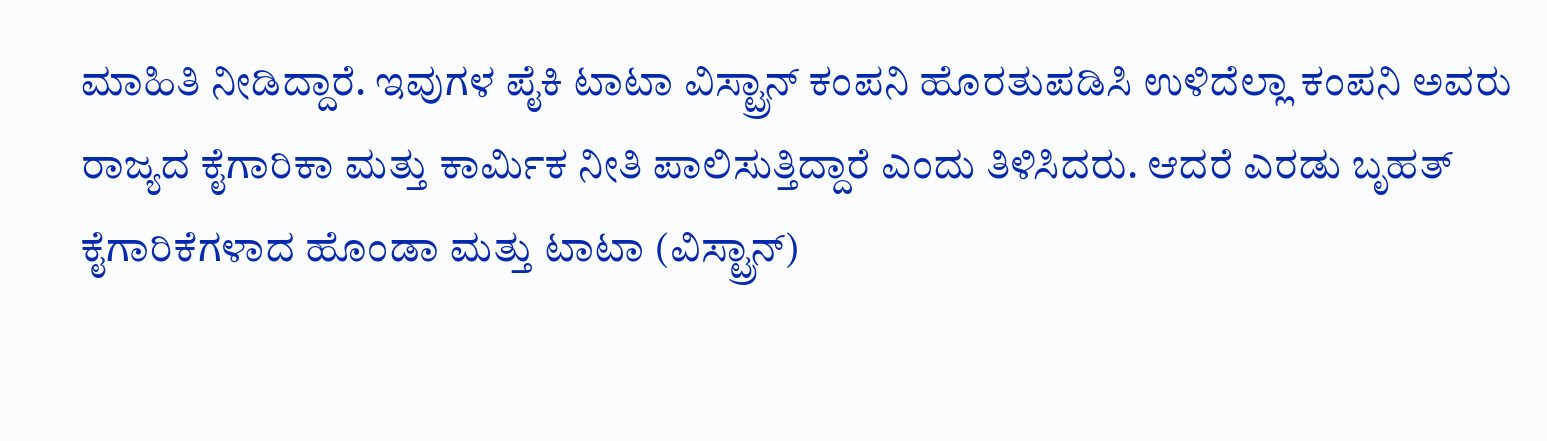ಮಾಹಿತಿ ನೀಡಿದ್ದಾರೆ. ಇವುಗಳ ಪೈಕಿ ಟಾಟಾ ವಿಸ್ಟ್ರಾನ್ ಕಂಪನಿ ಹೊರತುಪಡಿಸಿ ಉಳಿದೆಲ್ಲಾ ಕಂಪನಿ ಅವರು ರಾಜ್ಯದ ಕೈಗಾರಿಕಾ ಮತ್ತು ಕಾರ್ಮಿಕ ನೀತಿ ಪಾಲಿಸುತ್ತಿದ್ದಾರೆ ಎಂದು ತಿಳಿಸಿದರು. ಆದರೆ ಎರಡು ಬೃಹತ್ ಕೈಗಾರಿಕೆಗಳಾದ ಹೊಂಡಾ ಮತ್ತು ಟಾಟಾ (ವಿಸ್ಟ್ರಾನ್)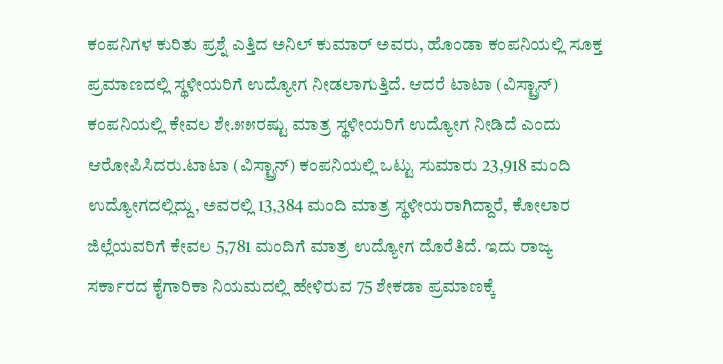ಕಂಪನಿಗಳ ಕುರಿತು ಪ್ರಶ್ನೆ ಎತ್ತಿದ ಅನಿಲ್ ಕುಮಾರ್ ಅವರು, ಹೊಂಡಾ ಕಂಪನಿಯಲ್ಲಿ ಸೂಕ್ತ ಪ್ರಮಾಣದಲ್ಲಿ ಸ್ಥಳೀಯರಿಗೆ ಉದ್ಯೋಗ ನೀಡಲಾಗುತ್ತಿದೆ. ಆದರೆ ಟಾಟಾ (ವಿಸ್ಟ್ರಾನ್) ಕಂಪನಿಯಲ್ಲಿ ಕೇವಲ ಶೇ.೫೫ರಷ್ಟು ಮಾತ್ರ ಸ್ಥಳೀಯರಿಗೆ ಉದ್ಯೋಗ ನೀಡಿದೆ ಎಂದು ಆರೋಪಿಸಿದರು.ಟಾಟಾ (ವಿಸ್ಟ್ರಾನ್) ಕಂಪನಿಯಲ್ಲಿ ಒಟ್ಟು ಸುಮಾರು 23,918 ಮಂದಿ ಉದ್ಯೋಗದಲ್ಲಿದ್ದು, ಅವರಲ್ಲಿ 13,384 ಮಂದಿ ಮಾತ್ರ ಸ್ಥಳೀಯರಾಗಿದ್ದಾರೆ, ಕೋಲಾರ ಜಿಲ್ಲೆಯವರಿಗೆ ಕೇವಲ 5,781 ಮಂದಿಗೆ ಮಾತ್ರ ಉದ್ಯೋಗ ದೊರೆತಿದೆ. ಇದು ರಾಜ್ಯ ಸರ್ಕಾರದ ಕೈಗಾರಿಕಾ ನಿಯಮದಲ್ಲಿ ಹೇಳಿರುವ 75 ಶೇಕಡಾ ಪ್ರಮಾಣಕ್ಕೆ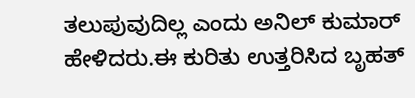ತಲುಪುವುದಿಲ್ಲ ಎಂದು ಅನಿಲ್ ಕುಮಾರ್ ಹೇಳಿದರು.ಈ ಕುರಿತು ಉತ್ತರಿಸಿದ ಬೃಹತ್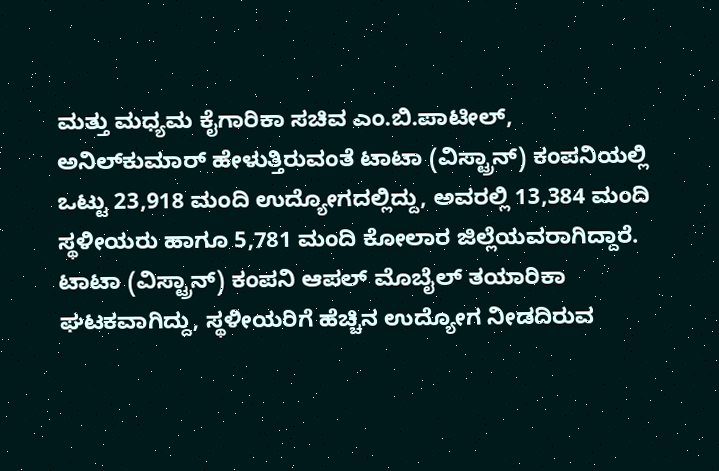ಮತ್ತು ಮಧ್ಯಮ ಕೈಗಾರಿಕಾ ಸಚಿವ ಎಂ.ಬಿ.ಪಾಟೀಲ್, ಅನಿಲ್‌ಕುಮಾರ್ ಹೇಳುತ್ತಿರುವಂತೆ ಟಾಟಾ (ವಿಸ್ಟ್ರಾನ್) ಕಂಪನಿಯಲ್ಲಿ ಒಟ್ಟು 23,918 ಮಂದಿ ಉದ್ಯೋಗದಲ್ಲಿದ್ದು, ಅವರಲ್ಲಿ 13,384 ಮಂದಿ ಸ್ಥಳೀಯರು ಹಾಗೂ 5,781 ಮಂದಿ ಕೋಲಾರ ಜಿಲ್ಲೆಯವರಾಗಿದ್ದಾರೆ. ಟಾಟಾ (ವಿಸ್ಟ್ರಾನ್) ಕಂಪನಿ ಆಪಲ್ ಮೊಬೈಲ್ ತಯಾರಿಕಾ ಘಟಕವಾಗಿದ್ದು, ಸ್ಥಳೀಯರಿಗೆ ಹೆಚ್ಚಿನ ಉದ್ಯೋಗ ನೀಡದಿರುವ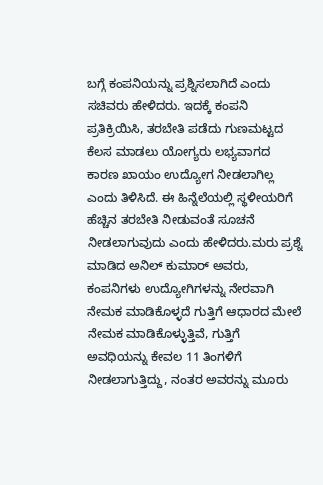ಬಗ್ಗೆ ಕಂಪನಿಯನ್ನು ಪ್ರಶ್ನಿಸಲಾಗಿದೆ ಎಂದು ಸಚಿವರು ಹೇಳಿದರು. ಇದಕ್ಕೆ ಕಂಪನಿ ಪ್ರತಿಕ್ರಿಯಿಸಿ, ತರಬೇತಿ ಪಡೆದು ಗುಣಮಟ್ಟದ ಕೆಲಸ ಮಾಡಲು ಯೋಗ್ಯರು ಲಭ್ಯವಾಗದ ಕಾರಣ ಖಾಯಂ ಉದ್ಯೋಗ ನೀಡಲಾಗಿಲ್ಲ ಎಂದು ತಿಳಿಸಿದೆ. ಈ ಹಿನ್ನೆಲೆಯಲ್ಲಿ ಸ್ಥಳೀಯರಿಗೆ ಹೆಚ್ಚಿನ ತರಬೇತಿ ನೀಡುವಂತೆ ಸೂಚನೆ ನೀಡಲಾಗುವುದು ಎಂದು ಹೇಳಿದರು.ಮರು ಪ್ರಶ್ನೆ ಮಾಡಿದ ಅನಿಲ್ ಕುಮಾರ್ ಅವರು, ಕಂಪನಿಗಳು ಉದ್ಯೋಗಿಗಳನ್ನು ನೇರವಾಗಿ ನೇಮಕ ಮಾಡಿಕೊಳ್ಳದೆ ಗುತ್ತಿಗೆ ಆಧಾರದ ಮೇಲೆ ನೇಮಕ ಮಾಡಿಕೊಳ್ಳುತ್ತಿವೆ, ಗುತ್ತಿಗೆ ಅವಧಿಯನ್ನು ಕೇವಲ 11 ತಿಂಗಳಿಗೆ ನೀಡಲಾಗುತ್ತಿದ್ದು, ನಂತರ ಅವರನ್ನು ಮೂರು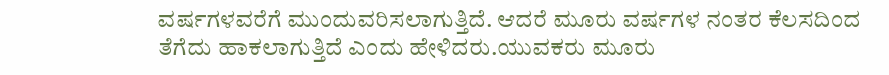ವರ್ಷಗಳವರೆಗೆ ಮುಂದುವರಿಸಲಾಗುತ್ತಿದೆ. ಆದರೆ ಮೂರು ವರ್ಷಗಳ ನಂತರ ಕೆಲಸದಿಂದ ತೆಗೆದು ಹಾಕಲಾಗುತ್ತಿದೆ ಎಂದು ಹೇಳಿದರು.ಯುವಕರು ಮೂರು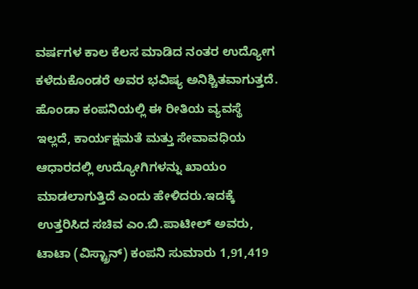ವರ್ಷಗಳ ಕಾಲ ಕೆಲಸ ಮಾಡಿದ ನಂತರ ಉದ್ಯೋಗ ಕಳೆದುಕೊಂಡರೆ ಅವರ ಭವಿಷ್ಯ ಅನಿಶ್ಚಿತವಾಗುತ್ತದೆ. ಹೊಂಡಾ ಕಂಪನಿಯಲ್ಲಿ ಈ ರೀತಿಯ ವ್ಯವಸ್ಥೆ ಇಲ್ಲದೆ, ಕಾರ್ಯಕ್ಷಮತೆ ಮತ್ತು ಸೇವಾವಧಿಯ ಆಧಾರದಲ್ಲಿ ಉದ್ಯೋಗಿಗಳನ್ನು ಖಾಯಂ ಮಾಡಲಾಗುತ್ತಿದೆ ಎಂದು ಹೇಳಿದರು.ಇದಕ್ಕೆ ಉತ್ತರಿಸಿದ ಸಚಿವ ಎಂ.ಬಿ.ಪಾಟೀಲ್ ಅವರು, ಟಾಟಾ (ವಿಸ್ಟ್ರಾನ್) ಕಂಪನಿ ಸುಮಾರು 1,91,419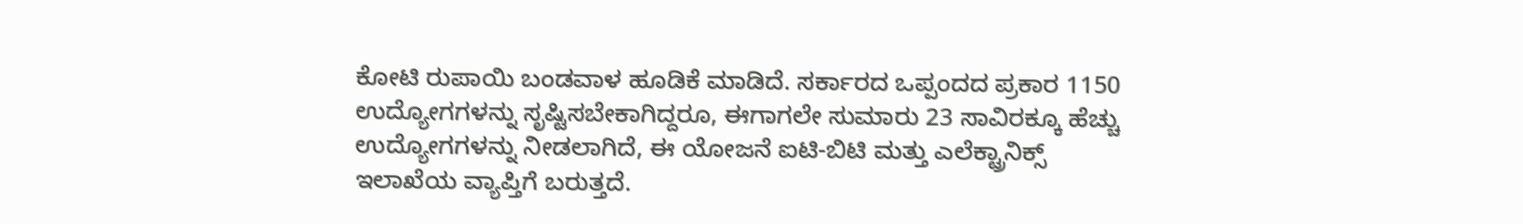ಕೋಟಿ ರುಪಾಯಿ ಬಂಡವಾಳ ಹೂಡಿಕೆ ಮಾಡಿದೆ. ಸರ್ಕಾರದ ಒಪ್ಪಂದದ ಪ್ರಕಾರ 1150 ಉದ್ಯೋಗಗಳನ್ನು ಸೃಷ್ಟಿಸಬೇಕಾಗಿದ್ದರೂ, ಈಗಾಗಲೇ ಸುಮಾರು 23 ಸಾವಿರಕ್ಕೂ ಹೆಚ್ಚು ಉದ್ಯೋಗಗಳನ್ನು ನೀಡಲಾಗಿದೆ, ಈ ಯೋಜನೆ ಐಟಿ-ಬಿಟಿ ಮತ್ತು ಎಲೆಕ್ಟ್ರಾನಿಕ್ಸ್ ಇಲಾಖೆಯ ವ್ಯಾಪ್ತಿಗೆ ಬರುತ್ತದೆ.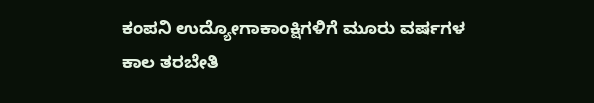ಕಂಪನಿ ಉದ್ಯೋಗಾಕಾಂಕ್ಷಿಗಳಿಗೆ ಮೂರು ವರ್ಷಗಳ ಕಾಲ ತರಬೇತಿ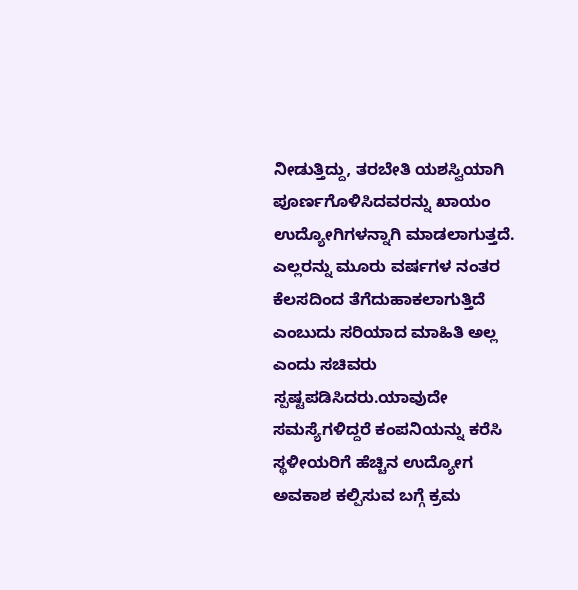ನೀಡುತ್ತಿದ್ದು, ತರಬೇತಿ ಯಶಸ್ವಿಯಾಗಿ ಪೂರ್ಣಗೊಳಿಸಿದವರನ್ನು ಖಾಯಂ ಉದ್ಯೋಗಿಗಳನ್ನಾಗಿ ಮಾಡಲಾಗುತ್ತದೆ. ಎಲ್ಲರನ್ನು ಮೂರು ವರ್ಷಗಳ ನಂತರ ಕೆಲಸದಿಂದ ತೆಗೆದುಹಾಕಲಾಗುತ್ತಿದೆ ಎಂಬುದು ಸರಿಯಾದ ಮಾಹಿತಿ ಅಲ್ಲ ಎಂದು ಸಚಿವರು ಸ್ಪಷ್ಟಪಡಿಸಿದರು.ಯಾವುದೇ ಸಮಸ್ಯೆಗಳಿದ್ದರೆ ಕಂಪನಿಯನ್ನು ಕರೆಸಿ ಸ್ಥಳೀಯರಿಗೆ ಹೆಚ್ಚಿನ ಉದ್ಯೋಗ ಅವಕಾಶ ಕಲ್ಪಿಸುವ ಬಗ್ಗೆ ಕ್ರಮ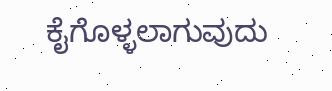ಕೈಗೊಳ್ಳಲಾಗುವುದು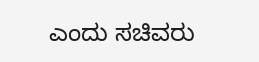ಎಂದು ಸಚಿವರು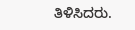ತಿಳಿಸಿದರು.